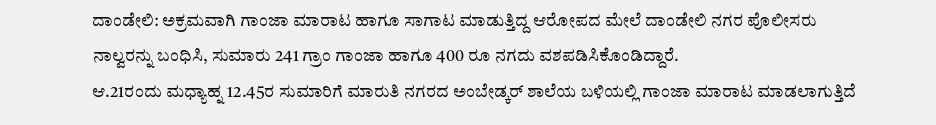ದಾಂಡೇಲಿ: ಅಕ್ರಮವಾಗಿ ಗಾಂಜಾ ಮಾರಾಟ ಹಾಗೂ ಸಾಗಾಟ ಮಾಡುತ್ತಿದ್ದ ಆರೋಪದ ಮೇಲೆ ದಾಂಡೇಲಿ ನಗರ ಪೊಲೀಸರು ನಾಲ್ವರನ್ನು ಬಂಧಿಸಿ, ಸುಮಾರು 241 ಗ್ರಾಂ ಗಾಂಜಾ ಹಾಗೂ 400 ರೂ ನಗದು ವಶಪಡಿಸಿಕೊಂಡಿದ್ದಾರೆ.
ಆ.21ರಂದು ಮಧ್ಯಾಹ್ನ 12.45ರ ಸುಮಾರಿಗೆ ಮಾರುತಿ ನಗರದ ಅಂಬೇಡ್ಕರ್ ಶಾಲೆಯ ಬಳಿಯಲ್ಲಿ ಗಾಂಜಾ ಮಾರಾಟ ಮಾಡಲಾಗುತ್ತಿದೆ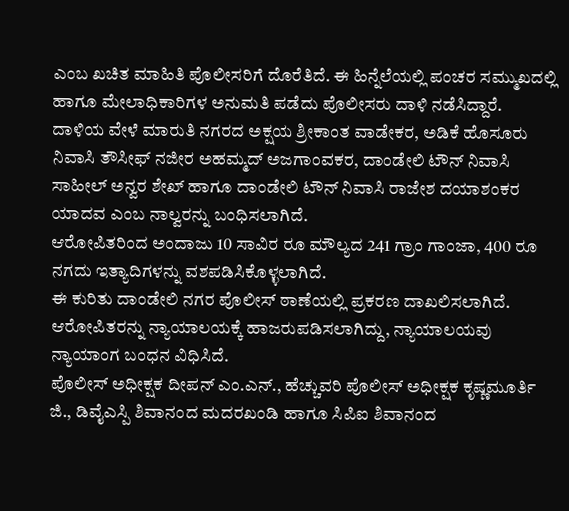ಎಂಬ ಖಚಿತ ಮಾಹಿತಿ ಪೊಲೀಸರಿಗೆ ದೊರೆತಿದೆ. ಈ ಹಿನ್ನೆಲೆಯಲ್ಲಿ ಪಂಚರ ಸಮ್ಮುಖದಲ್ಲಿ ಹಾಗೂ ಮೇಲಾಧಿಕಾರಿಗಳ ಅನುಮತಿ ಪಡೆದು ಪೊಲೀಸರು ದಾಳಿ ನಡೆಸಿದ್ದಾರೆ.
ದಾಳಿಯ ವೇಳೆ ಮಾರುತಿ ನಗರದ ಅಕ್ಷಯ ಶ್ರೀಕಾಂತ ವಾಡೇಕರ, ಅಡಿಕೆ ಹೊಸೂರು ನಿವಾಸಿ ತೌಸೀಫ್ ನಜೀರ ಅಹಮ್ಮದ್ ಅಜಗಾಂವಕರ, ದಾಂಡೇಲಿ ಟೌನ್ ನಿವಾಸಿ ಸಾಹೀಲ್ ಅನ್ವರ ಶೇಖ್ ಹಾಗೂ ದಾಂಡೇಲಿ ಟೌನ್ ನಿವಾಸಿ ರಾಜೇಶ ದಯಾಶಂಕರ ಯಾದವ ಎಂಬ ನಾಲ್ವರನ್ನು ಬಂಧಿಸಲಾಗಿದೆ.
ಆರೋಪಿತರಿಂದ ಅಂದಾಜು 10 ಸಾವಿರ ರೂ ಮೌಲ್ಯದ 241 ಗ್ರಾಂ ಗಾಂಜಾ, 400 ರೂ ನಗದು ಇತ್ಯಾದಿಗಳನ್ನು ವಶಪಡಿಸಿಕೊಳ್ಳಲಾಗಿದೆ.
ಈ ಕುರಿತು ದಾಂಡೇಲಿ ನಗರ ಪೊಲೀಸ್ ಠಾಣೆಯಲ್ಲಿ ಪ್ರಕರಣ ದಾಖಲಿಸಲಾಗಿದೆ. ಆರೋಪಿತರನ್ನು ನ್ಯಾಯಾಲಯಕ್ಕೆ ಹಾಜರುಪಡಿಸಲಾಗಿದ್ದು, ನ್ಯಾಯಾಲಯವು ನ್ಯಾಯಾಂಗ ಬಂಧನ ವಿಧಿಸಿದೆ.
ಪೊಲೀಸ್ ಅಧೀಕ್ಷಕ ದೀಪನ್ ಎಂ.ಎನ್., ಹೆಚ್ಚುವರಿ ಪೊಲೀಸ್ ಅಧೀಕ್ಷಕ ಕೃಷ್ಣಮೂರ್ತಿ ಜಿ., ಡಿವೈಎಸ್ಪಿ ಶಿವಾನಂದ ಮದರಖಂಡಿ ಹಾಗೂ ಸಿಪಿಐ ಶಿವಾನಂದ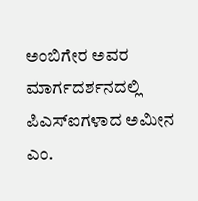ಅಂಬಿಗೇರ ಅವರ ಮಾರ್ಗದರ್ಶನದಲ್ಲಿ ಪಿಎಸ್ಐಗಳಾದ ಅಮೀನ ಎಂ.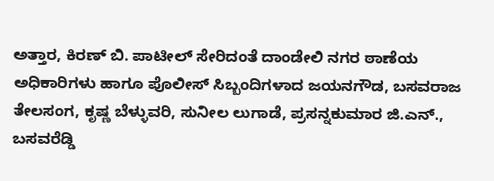ಅತ್ತಾರ, ಕಿರಣ್ ಬಿ. ಪಾಟೀಲ್ ಸೇರಿದಂತೆ ದಾಂಡೇಲಿ ನಗರ ಠಾಣೆಯ ಅಧಿಕಾರಿಗಳು ಹಾಗೂ ಪೊಲೀಸ್ ಸಿಬ್ಬಂದಿಗಳಾದ ಜಯನಗೌಡ, ಬಸವರಾಜ ತೇಲಸಂಗ, ಕೃಷ್ಣ ಬೆಳ್ಳುವರಿ, ಸುನೀಲ ಲುಗಾಡೆ, ಪ್ರಸನ್ನಕುಮಾರ ಜಿ.ಎನ್., ಬಸವರೆಡ್ಡಿ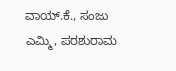ವಾಯ್.ಕೆ., ಸಂಜು ಎಮ್ಮಿ, ಪರಶುರಾಮ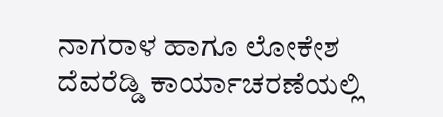ನಾಗರಾಳ ಹಾಗೂ ಲೋಕೇಶ ದೆವರೆಡ್ಡಿ ಕಾರ್ಯಾಚರಣೆಯಲ್ಲಿ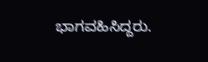ಭಾಗವಹಿಸಿದ್ದರು.